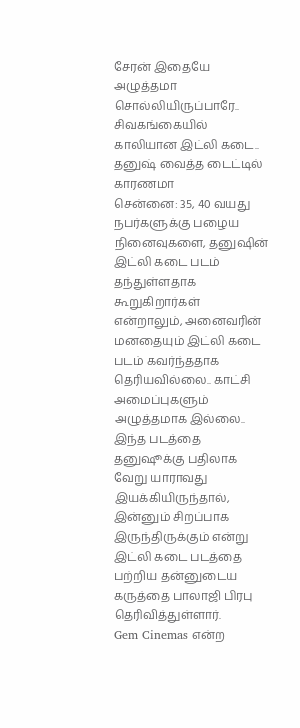சேரன் இதையே அழுத்தமா சொல்லியிருப்பாரே.. சிவகங்கையில் காலியான இட்லி கடை.. தனுஷ் வைத்த டைட்டில் காரணமா
சென்னை: 35, 40 வயது நபர்களுக்கு பழைய நினைவுகளை, தனுஷின் இட்லி கடை படம் தந்துள்ளதாக கூறுகிறார்கள் என்றாலும், அனைவரின் மனதையும் இட்லி கடை படம் கவர்ந்ததாக தெரியவில்லை.. காட்சி அமைப்புகளும் அழுத்தமாக இல்லை.. இந்த படத்தை தனுஷூக்கு பதிலாக வேறு யாராவது இயக்கியிருந்தால், இன்னும் சிறப்பாக இருந்திருக்கும் என்று இட்லி கடை படத்தை பற்றிய தன்னுடைய கருத்தை பாலாஜி பிரபு தெரிவித்துள்ளார்.
Gem Cinemas என்ற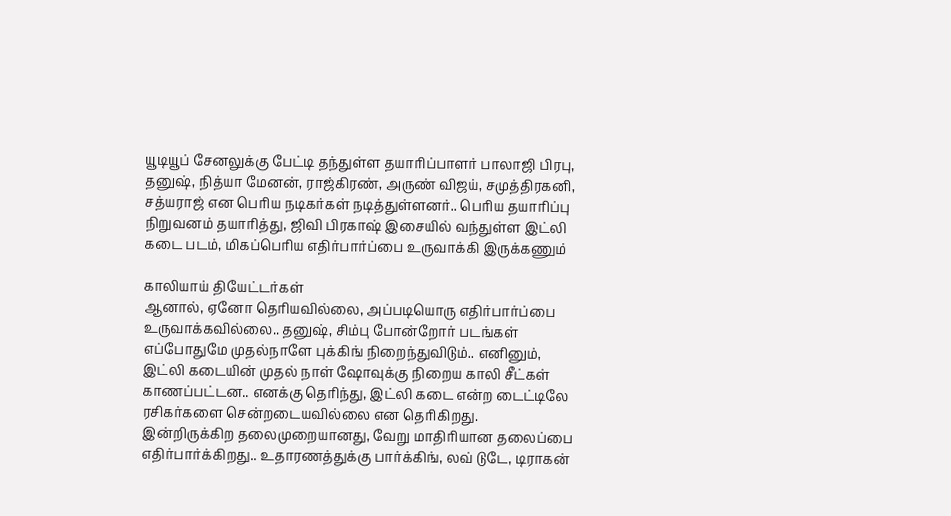யூடியூப் சேனலுக்கு பேட்டி தந்துள்ள தயாரிப்பாளர் பாலாஜி பிரபு, தனுஷ், நித்யா மேனன், ராஜ்கிரண், அருண் விஜய், சமுத்திரகனி, சத்யராஜ் என பெரிய நடிகர்கள் நடித்துள்ளனர்.. பெரிய தயாரிப்பு நிறுவனம் தயாரித்து, ஜிவி பிரகாஷ் இசையில் வந்துள்ள இட்லி கடை படம், மிகப்பெரிய எதிர்பார்ப்பை உருவாக்கி இருக்கணும்

காலியாய் தியேட்டர்கள்
ஆனால், ஏனோ தெரியவில்லை, அப்படியொரு எதிர்பார்ப்பை உருவாக்கவில்லை.. தனுஷ், சிம்பு போன்றோர் படங்கள் எப்போதுமே முதல்நாளே புக்கிங் நிறைந்துவிடும்.. எனினும், இட்லி கடையின் முதல் நாள் ஷோவுக்கு நிறைய காலி சீட்கள் காணப்பட்டன.. எனக்கு தெரிந்து, இட்லி கடை என்ற டைட்டிலே ரசிகர்களை சென்றடையவில்லை என தெரிகிறது.
இன்றிருக்கிற தலைமுறையானது, வேறு மாதிரியான தலைப்பை எதிர்பார்க்கிறது.. உதாரணத்துக்கு பார்க்கிங், லவ் டுடே, டிராகன்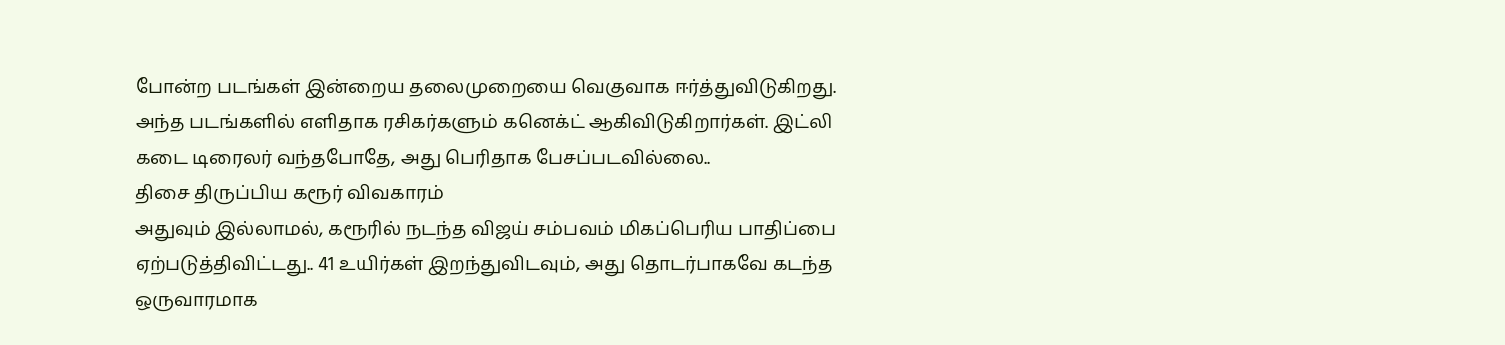போன்ற படங்கள் இன்றைய தலைமுறையை வெகுவாக ஈர்த்துவிடுகிறது. அந்த படங்களில் எளிதாக ரசிகர்களும் கனெக்ட் ஆகிவிடுகிறார்கள். இட்லி கடை டிரைலர் வந்தபோதே, அது பெரிதாக பேசப்படவில்லை..
திசை திருப்பிய கரூர் விவகாரம்
அதுவும் இல்லாமல், கரூரில் நடந்த விஜய் சம்பவம் மிகப்பெரிய பாதிப்பை ஏற்படுத்திவிட்டது.. 41 உயிர்கள் இறந்துவிடவும், அது தொடர்பாகவே கடந்த ஒருவாரமாக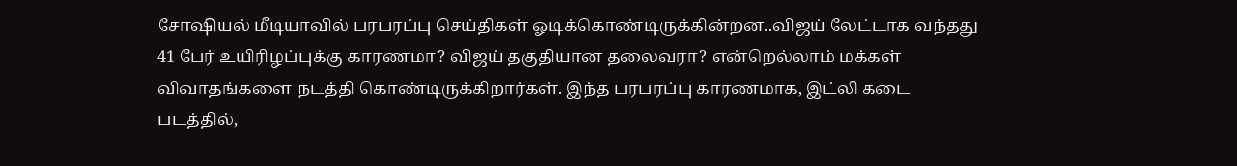சோஷியல் மீடியாவில் பரபரப்பு செய்திகள் ஓடிக்கொண்டிருக்கின்றன..விஜய் லேட்டாக வந்தது 41 பேர் உயிரிழப்புக்கு காரணமா? விஜய் தகுதியான தலைவரா? என்றெல்லாம் மக்கள் விவாதங்களை நடத்தி கொண்டிருக்கிறார்கள். இந்த பரபரப்பு காரணமாக, இட்லி கடை படத்தில்,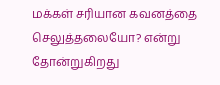மக்கள் சரியான கவனத்தை செலுத்தலையோ? என்று தோன்றுகிறது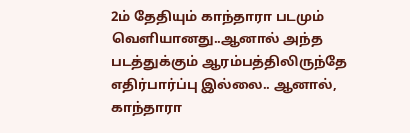2ம் தேதியும் காந்தாரா படமும் வெளியானது..ஆனால் அந்த படத்துக்கும் ஆரம்பத்திலிருந்தே எதிர்பார்ப்பு இல்லை.. ஆனால், காந்தாரா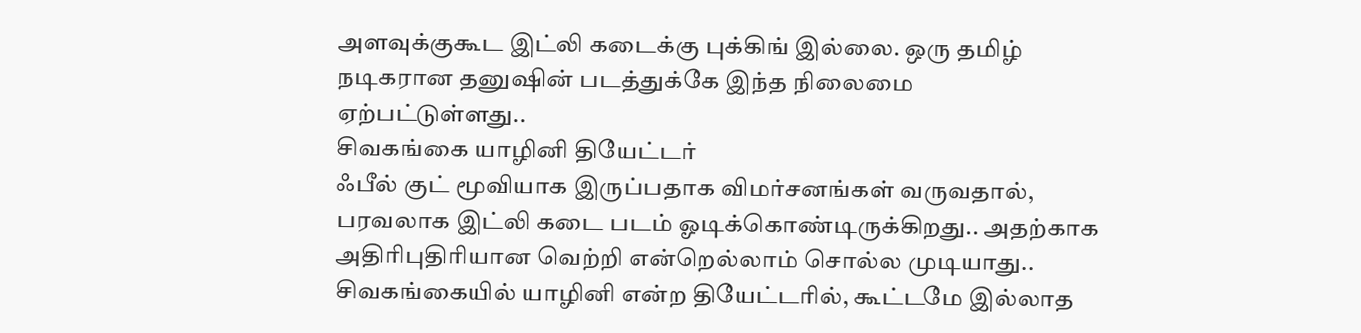அளவுக்குகூட இட்லி கடைக்கு புக்கிங் இல்லை. ஒரு தமிழ் நடிகரான தனுஷின் படத்துக்கே இந்த நிலைமை ஏற்பட்டுள்ளது..
சிவகங்கை யாழினி தியேட்டர்
ஃபீல் குட் மூவியாக இருப்பதாக விமர்சனங்கள் வருவதால், பரவலாக இட்லி கடை படம் ஓடிக்கொண்டிருக்கிறது.. அதற்காக அதிரிபுதிரியான வெற்றி என்றெல்லாம் சொல்ல முடியாது.. சிவகங்கையில் யாழினி என்ற தியேட்டரில், கூட்டமே இல்லாத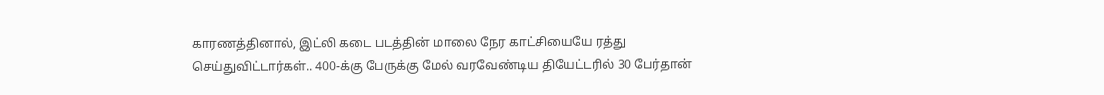காரணத்தினால், இட்லி கடை படத்தின் மாலை நேர காட்சியையே ரத்து செய்துவிட்டார்கள்.. 400-க்கு பேருக்கு மேல் வரவேண்டிய தியேட்டரில் 30 பேர்தான்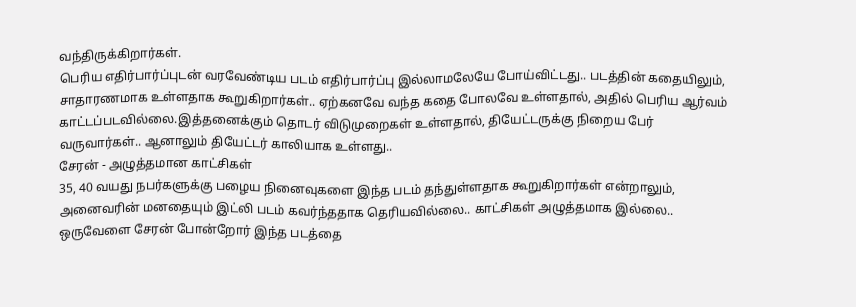வந்திருக்கிறார்கள்.
பெரிய எதிர்பார்ப்புடன் வரவேண்டிய படம் எதிர்பார்ப்பு இல்லாமலேயே போய்விட்டது.. படத்தின் கதையிலும், சாதாரணமாக உள்ளதாக கூறுகிறார்கள்.. ஏற்கனவே வந்த கதை போலவே உள்ளதால், அதில் பெரிய ஆர்வம் காட்டப்படவில்லை.இத்தனைக்கும் தொடர் விடுமுறைகள் உள்ளதால், தியேட்டருக்கு நிறைய பேர் வருவார்கள்.. ஆனாலும் தியேட்டர் காலியாக உள்ளது..
சேரன் - அழுத்தமான காட்சிகள்
35, 40 வயது நபர்களுக்கு பழைய நினைவுகளை இந்த படம் தந்துள்ளதாக கூறுகிறார்கள் என்றாலும், அனைவரின் மனதையும் இட்லி படம் கவர்ந்ததாக தெரியவில்லை.. காட்சிகள் அழுத்தமாக இல்லை.. ஒருவேளை சேரன் போன்றோர் இந்த படத்தை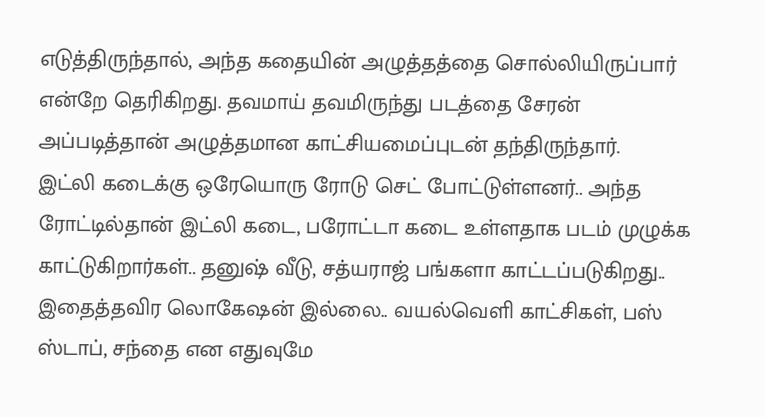எடுத்திருந்தால், அந்த கதையின் அழுத்தத்தை சொல்லியிருப்பார் என்றே தெரிகிறது. தவமாய் தவமிருந்து படத்தை சேரன் அப்படித்தான் அழுத்தமான காட்சியமைப்புடன் தந்திருந்தார்.
இட்லி கடைக்கு ஒரேயொரு ரோடு செட் போட்டுள்ளனர்.. அந்த ரோட்டில்தான் இட்லி கடை, பரோட்டா கடை உள்ளதாக படம் முழுக்க காட்டுகிறார்கள்.. தனுஷ் வீடு, சத்யராஜ் பங்களா காட்டப்படுகிறது.. இதைத்தவிர லொகேஷன் இல்லை.. வயல்வெளி காட்சிகள், பஸ் ஸ்டாப், சந்தை என எதுவுமே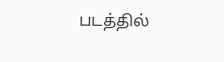படத்தில்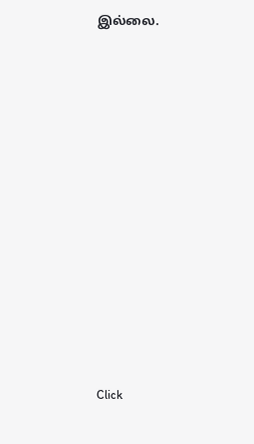இல்லை.












Click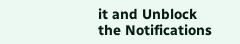it and Unblock the Notifications